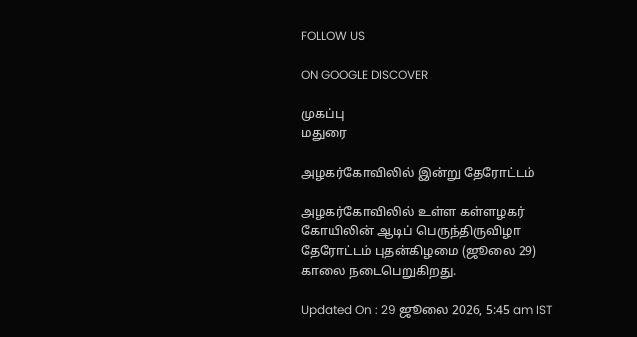FOLLOW US

ON GOOGLE DISCOVER

முகப்பு
மதுரை

அழகர்கோவிலில் இன்று தேரோட்டம்

அழகர்கோவிலில் உள்ள கள்ளழகர் கோயிலின் ஆடிப் பெருந்திருவிழா தேரோட்டம் புதன்கிழமை (ஜூலை 29) காலை நடைபெறுகிறது.

Updated On : 29 ஜூலை 2026, 5:45 am IST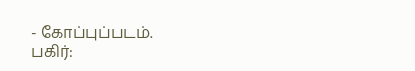- கோப்புப்படம்.
பகிர்: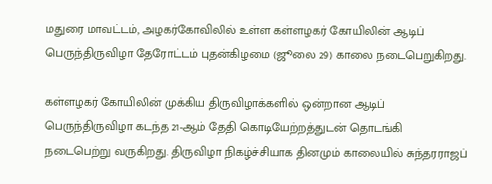மதுரை மாவட்டம், அழகர்கோவிலில் உள்ள கள்ளழகர் கோயிலின் ஆடிப் பெருந்திருவிழா தேரோட்டம் புதன்கிழமை (ஜூலை 29) காலை நடைபெறுகிறது.

கள்ளழகர் கோயிலின் முக்கிய திருவிழாக்களில் ஒன்றான ஆடிப் பெருந்திருவிழா கடந்த 21-ஆம் தேதி கொடியேற்றத்துடன் தொடங்கி நடைபெற்று வருகிறது. திருவிழா நிகழ்ச்சியாக தினமும் காலையில் சுந்தரராஜப்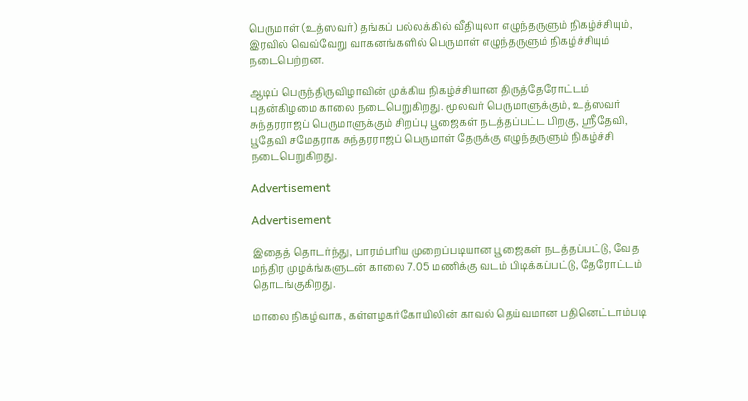பெருமாள் (உத்ஸவர்) தங்கப் பல்லக்கில் வீதியுலா எழுந்தருளும் நிகழ்ச்சியும், இரவில் வெவ்வேறு வாகனங்களில் பெருமாள் எழுந்தருளும் நிகழ்ச்சியும் நடைபெற்றன.

ஆடிப் பெருந்திருவிழாவின் முக்கிய நிகழ்ச்சியான திருத்தேரோட்டம் புதன்கிழமை காலை நடைபெறுகிறது. மூலவர் பெருமாளுக்கும், உத்ஸவர் சுந்தரராஜப் பெருமாளுக்கும் சிறப்பு பூஜைகள் நடத்தப்பட்ட பிறகு, ஸ்ரீதேவி, பூதேவி சமேதராக சுந்தரராஜப் பெருமாள் தேருக்கு எழுந்தருளும் நிகழ்ச்சி நடைபெறுகிறது.

Advertisement

Advertisement

இதைத் தொடர்ந்து, பாரம்பரிய முறைப்படியான பூஜைகள் நடத்தப்பட்டு, வேத மந்திர முழக்ங்களுடன் காலை 7.05 மணிக்கு வடம் பிடிக்கப்பட்டு, தேரோட்டம் தொடங்குகிறது.

மாலை நிகழ்வாக, கள்ளழகர்கோயிலின் காவல் தெய்வமான பதினெட்டாம்படி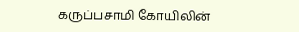கருப்பசாமி கோயிலின்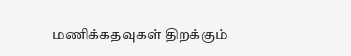மணிக்கதவுகள் திறக்கும்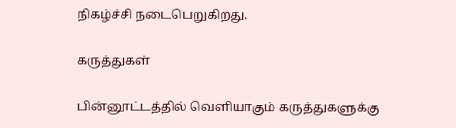நிகழ்ச்சி நடைபெறுகிறது.

கருத்துகள்

பின்னூட்டத்தில் வெளியாகும் கருத்துகளுக்கு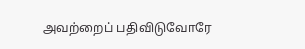அவற்றைப் பதிவிடுவோரே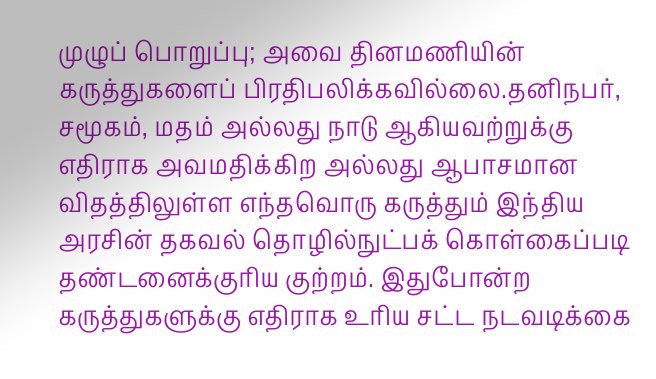முழுப் பொறுப்பு; அவை தினமணியின் கருத்துகளைப் பிரதிபலிக்கவில்லை.தனிநபர், சமூகம், மதம் அல்லது நாடு ஆகியவற்றுக்கு எதிராக அவமதிக்கிற அல்லது ஆபாசமான விதத்திலுள்ள எந்தவொரு கருத்தும் இந்திய அரசின் தகவல் தொழில்நுட்பக் கொள்கைப்படி தண்டனைக்குரிய குற்றம். இதுபோன்ற கருத்துகளுக்கு எதிராக உரிய சட்ட நடவடிக்கை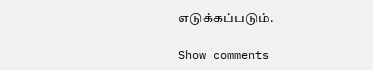எடுக்கப்படும்.

Show comments